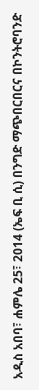አዲስ አበባ፣ ሐምሌ 25፣ 2014 (ኤፍ ቢ ሲ) በንግድ ማጭበርበርና በኮንትሮባንድ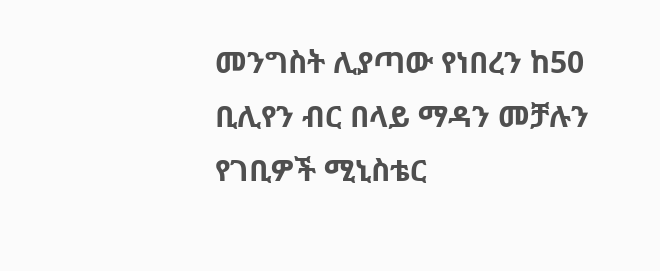መንግስት ሊያጣው የነበረን ከ50 ቢሊየን ብር በላይ ማዳን መቻሉን የገቢዎች ሚኒስቴር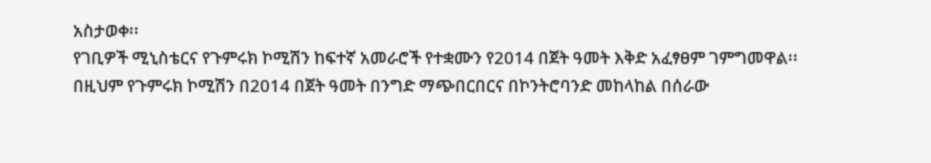አስታወቀ፡፡
የገቢዎች ሚኒስቴርና የጉምሩክ ኮሚሽን ከፍተኛ አመራሮች የተቋሙን የ2014 በጀት ዓመት እቅድ አፈፃፀም ገምግመዋል፡፡
በዚህም የጉምሩክ ኮሚሽን በ2014 በጀት ዓመት በንግድ ማጭበርበርና በኮንትሮባንድ መከላከል በሰራው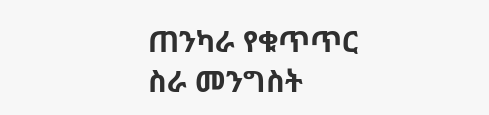ጠንካራ የቁጥጥር ስራ መንግስት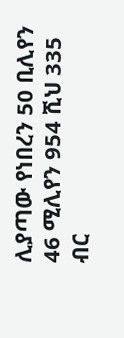ሊያጣው የነበረን 50 ቢሊየን 46 ሚሊየን 954 ሺህ 335 ብር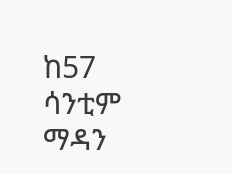ከ57 ሳንቲም ማዳን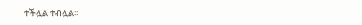ተችሏል ተብሏል፡፡